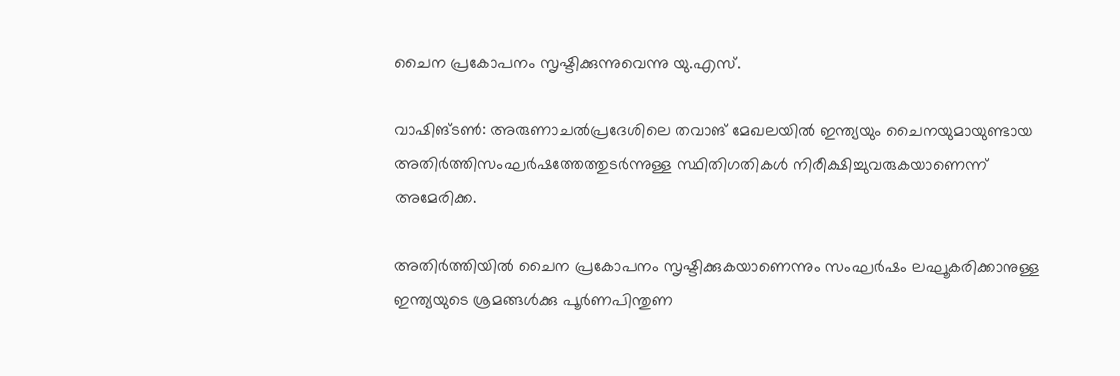ചൈന പ്രകോപനം സൃഷ്ടിക്കുന്നുവെന്നു യു.എസ്.

വാഷിങ്ടണ്‍: അരുണാചല്‍പ്രദേശിലെ തവാങ് മേഖലയില്‍ ഇന്ത്യയും ചൈനയുമായുണ്ടായ അതിര്‍ത്തിസംഘര്‍ഷത്തേത്തുടര്‍ന്നുള്ള സ്ഥിതിഗതികള്‍ നിരീക്ഷിച്ചുവരുകയാണെന്ന് അമേരിക്ക.

അതിര്‍ത്തിയില്‍ ചൈന പ്രകോപനം സൃഷ്ടിക്കുകയാണെന്നും സംഘര്‍ഷം ലഘൂകരിക്കാനുള്ള ഇന്ത്യയുടെ ശ്രമങ്ങള്‍ക്കു പൂര്‍ണപിന്തുണ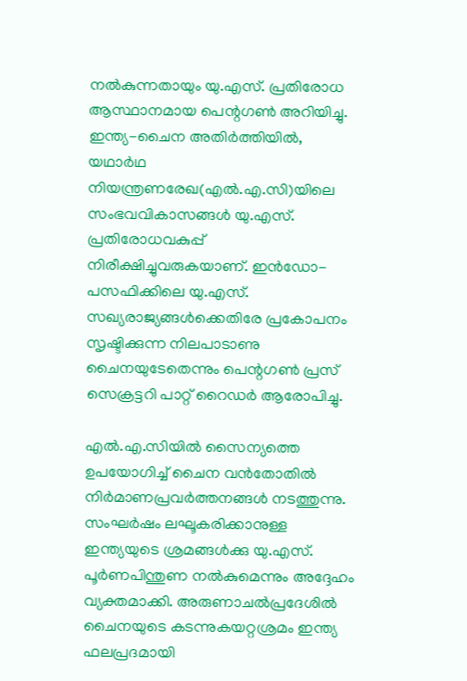നല്‍കുന്നതായും യു.എസ്. പ്രതിരോധ ആസ്ഥാനമായ പെന്റഗണ്‍ അറിയിച്ചു. ഇന്ത്യ-ചൈന അതിര്‍ത്തിയില്‍, യഥാര്‍ഥ നിയന്ത്രണരേഖ(എല്‍.എ.സി)യിലെ സംഭവവികാസങ്ങള്‍ യു.എസ്. പ്രതിരോധവകുപ്പ് നിരീക്ഷിച്ചുവരുകയാണ്. ഇന്‍ഡോ-പസഫിക്കിലെ യു.എസ്. സഖ്യരാജ്യങ്ങള്‍ക്കെതിരേ പ്രകോപനം സൃഷ്ടിക്കുന്ന നിലപാടാണു ചൈനയുടേതെന്നും പെന്റഗണ്‍ പ്രസ് സെക്രട്ടറി പാറ്റ് റൈഡര്‍ ആരോപിച്ചു.

എല്‍.എ.സിയില്‍ സൈന്യത്തെ ഉപയോഗിച്ച് ചൈന വന്‍തോതില്‍ നിര്‍മാണപ്രവര്‍ത്തനങ്ങള്‍ നടത്തുന്നു. സംഘര്‍ഷം ലഘൂകരിക്കാനുള്ള ഇന്ത്യയുടെ ശ്രമങ്ങള്‍ക്കു യു.എസ്. പൂര്‍ണപിന്തുണ നല്‍കുമെന്നും അദ്ദേഹം വ്യക്തമാക്കി. അരുണാചല്‍പ്രദേശില്‍ ചൈനയുടെ കടന്നുകയറ്റശ്രമം ഇന്ത്യ ഫലപ്രദമായി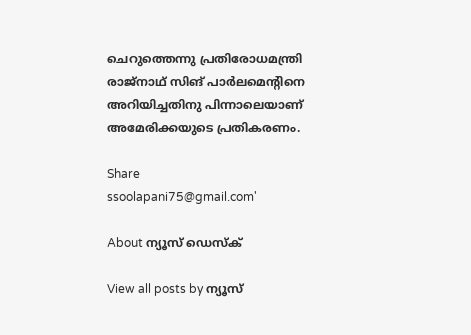ചെറുത്തെന്നു പ്രതിരോധമന്ത്രി രാജ്‌നാഥ് സിങ് പാര്‍ലമെന്റിനെ അറിയിച്ചതിനു പിന്നാലെയാണ് അമേരിക്കയുടെ പ്രതികരണം.

Share
ssoolapani75@gmail.com'

About ന്യൂസ് ഡെസ്ക്

View all posts by ന്യൂസ്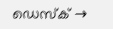ഡെസ്ക് →